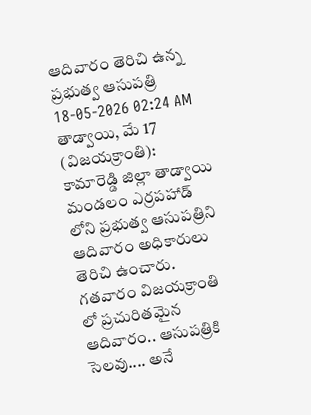ఆదివారం తెరిచి ఉన్న ప్రభుత్వ ఆసుపత్రి
18-05-2026 02:24 AM
తాడ్వాయి, మే 17 (విజయక్రాంతి): కామారెడ్డి జిల్లా తాడ్వాయి మండలం ఎర్రపహాడ్ లోని ప్రభుత్వ ఆసుపత్రిని ఆదివారం అధికారులు తెరిచి ఉంచారు. గతవారం విజయక్రాంతి లో ప్రచురితమైన ఆదివారం.. ఆసుపత్రికి సెలవు.... అనే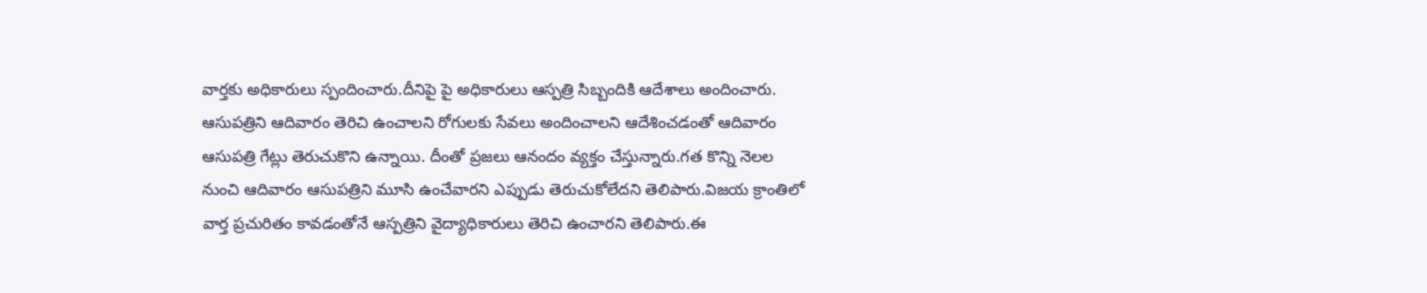వార్తకు అధికారులు స్పందించారు.దీనిపై పై అధికారులు ఆస్పత్రి సిబ్బందికి ఆదేశాలు అందించారు.
ఆసుపత్రిని ఆదివారం తెరిచి ఉంచాలని రోగులకు సేవలు అందించాలని ఆదేశించడంతో ఆదివారం ఆసుపత్రి గేట్లు తెరుచుకొని ఉన్నాయి. దీంతో ప్రజలు ఆనందం వ్యక్తం చేస్తున్నారు.గత కొన్ని నెలల నుంచి ఆదివారం ఆసుపత్రిని మూసి ఉంచేవారని ఎప్పుడు తెరుచుకోలేదని తెలిపారు.విజయ క్రాంతిలో వార్త ప్రచురితం కావడంతోనే ఆస్పత్రిని వైద్యాధికారులు తెరిచి ఉంచారని తెలిపారు.ఈ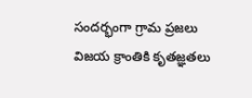సందర్భంగా గ్రామ ప్రజలు విజయ క్రాంతికి కృతజ్ఞతలు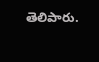తెలిపారు.